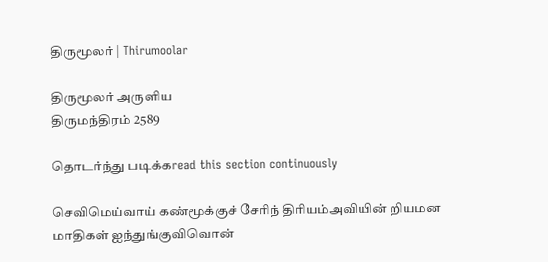திருமூலர் | Thirumoolar

திருமூலர் அருளிய
திருமந்திரம் 2589

தொடர்ந்து படிக்கread this section continuously

செவிமெய்வாய் கண்மூக்குச் சேரிந் திரியம்அவியின் றியமன மாதிகள் ஐந்துங்குவிவொன்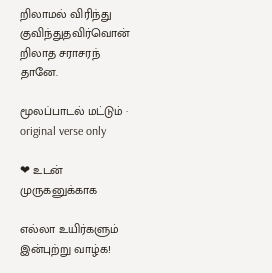றிலாமல் விரிந்து குவிந்துதவிர்வொன் றிலாத சராசரந் தானே.

மூலப்பாடல் மட்டும் · original verse only

❤ உடன் முருகனுக்காக

எல்லா உயிர்களும் இன்புற்று வாழ்க!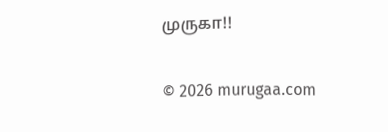முருகா!!

© 2026 murugaa.com